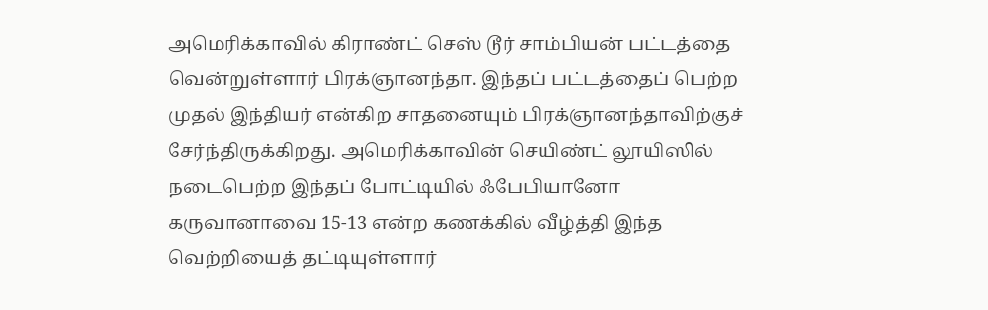அமெரிக்காவில் கிராண்ட் செஸ் டூர் சாம்பியன் பட்டத்தை வென்றுள்ளார் பிரக்ஞானந்தா. இந்தப் பட்டத்தைப் பெற்ற முதல் இந்தியர் என்கிற சாதனையும் பிரக்ஞானந்தாவிற்குச் சேர்ந்திருக்கிறது. அமெரிக்காவின் செயிண்ட் லூயிஸில் நடைபெற்ற இந்தப் போட்டியில் ஃபேபியானோ கருவானாவை 15-13 என்ற கணக்கில் வீழ்த்தி இந்த வெற்றியைத் தட்டியுள்ளார்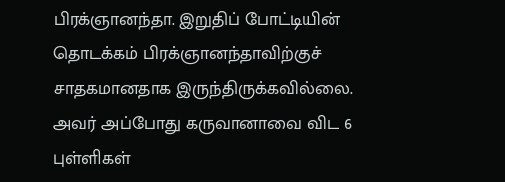பிரக்ஞானந்தா. இறுதிப் போட்டியின் தொடக்கம் பிரக்ஞானந்தாவிற்குச் சாதகமானதாக இருந்திருக்கவில்லை. அவர் அப்போது கருவானாவை விட 6 புள்ளிகள்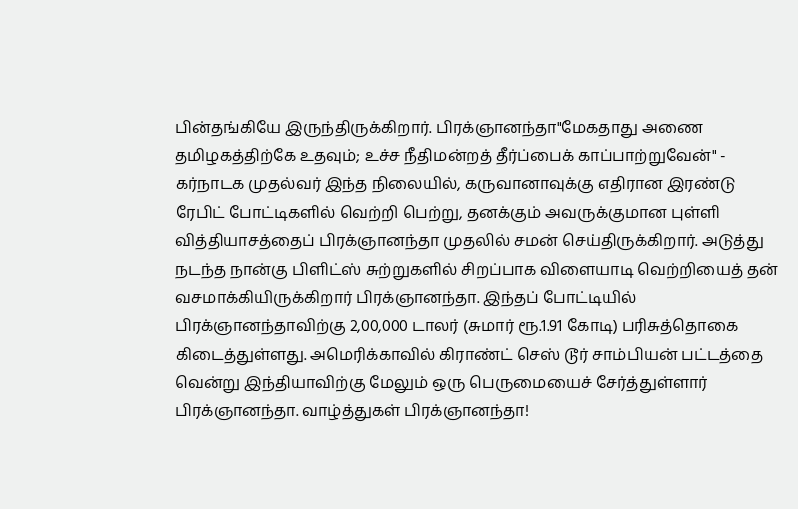பின்தங்கியே இருந்திருக்கிறார். பிரக்ஞானந்தா"மேகதாது அணை தமிழகத்திற்கே உதவும்; உச்ச நீதிமன்றத் தீர்ப்பைக் காப்பாற்றுவேன்" - கர்நாடக முதல்வர் இந்த நிலையில், கருவானாவுக்கு எதிரான இரண்டு ரேபிட் போட்டிகளில் வெற்றி பெற்று, தனக்கும் அவருக்குமான புள்ளி வித்தியாசத்தைப் பிரக்ஞானந்தா முதலில் சமன் செய்திருக்கிறார். அடுத்து நடந்த நான்கு பிளிட்ஸ் சுற்றுகளில் சிறப்பாக விளையாடி வெற்றியைத் தன் வசமாக்கியிருக்கிறார் பிரக்ஞானந்தா. இந்தப் போட்டியில் பிரக்ஞானந்தாவிற்கு 2,00,000 டாலர் (சுமார் ரூ.1.91 கோடி) பரிசுத்தொகை கிடைத்துள்ளது. அமெரிக்காவில் கிராண்ட் செஸ் டூர் சாம்பியன் பட்டத்தை வென்று இந்தியாவிற்கு மேலும் ஒரு பெருமையைச் சேர்த்துள்ளார் பிரக்ஞானந்தா. வாழ்த்துகள் பிரக்ஞானந்தா!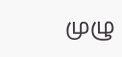முழு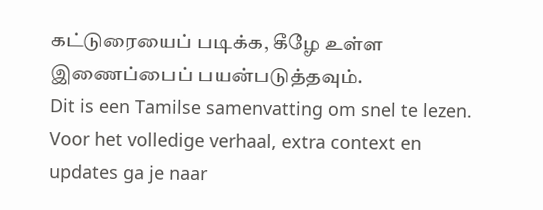கட்டுரையைப் படிக்க, கீழே உள்ள இணைப்பைப் பயன்படுத்தவும்.
Dit is een Tamilse samenvatting om snel te lezen. Voor het volledige verhaal, extra context en updates ga je naar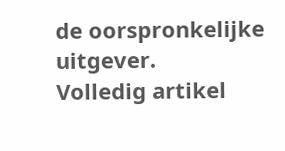de oorspronkelijke uitgever.
Volledig artikel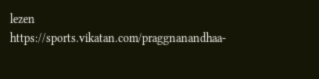lezen
https://sports.vikatan.com/praggnanandhaa-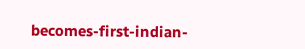becomes-first-indian-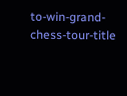to-win-grand-chess-tour-title